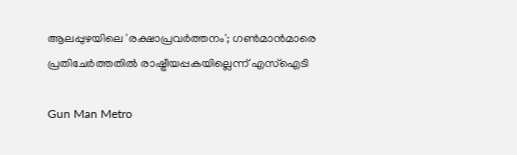ആലപ്പുഴയിലെ 'രക്ഷാപ്രവര്‍ത്തനം'; ഗൺമാൻമാരെ പ്രതിചേർത്തതിൽ രാഷ്ട്രീയപ്പകയില്ലെന്ന് എസ്ഐടി

Gun Man Metro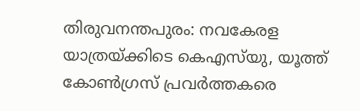തിരുവനന്തപുരം: നവകേരള യാത്രയ്ക്കിടെ കെഎസ്‌യു, യൂത്ത് കോണ്‍ഗ്രസ് പ്രവര്‍ത്തകരെ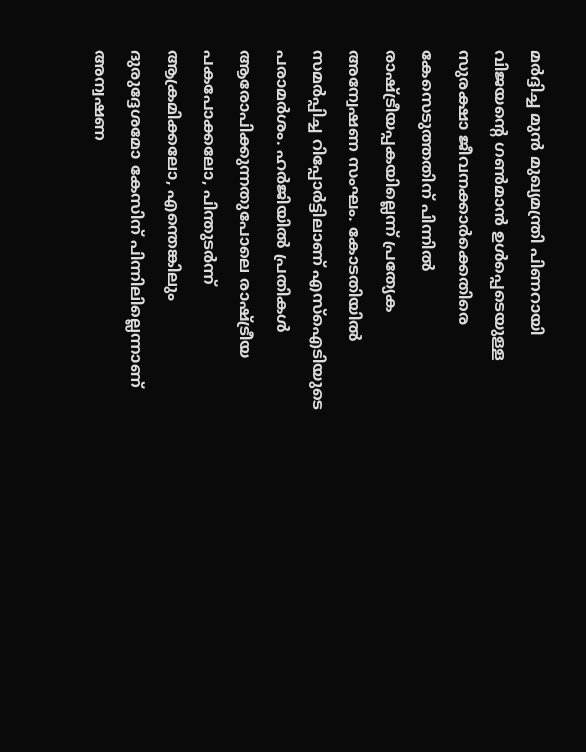മര്‍ദ്ദിച്ച മുന്‍ മുഖ്യമന്ത്രി പിണറായി വിജയന്റെ ഗണ്‍മാന്‍ ഉള്‍പ്പെടെയുള്ള സുരക്ഷാ ജീവനക്കാര്‍ക്കെതിരെ കേസെടുത്തതിന് പിന്നില്‍ രാഷ്ട്രീയപ്പകയില്ലെന്ന് പ്രത്യേക അന്വേഷണ സംഘം. കോടതിയില്‍ സമര്‍പ്പിച്ച റിപ്പോര്‍ട്ടിലാണ് എസ്‌ഐടിയുടെ പരാമര്‍ശം. ഹര്‍ജിയില്‍ പ്രതികള്‍ ആരോപിക്കുന്നതുപോലെ രാഷ്ട്രീയ പകപോക്കലോ, പിന്തുടര്‍ന്ന് ആക്രമിക്കലോ, എന്തെങ്കിലും ദുരുദ്ദേശമോ കേസിന് പിന്നിലില്ലെന്നാണ് അന്വഷണ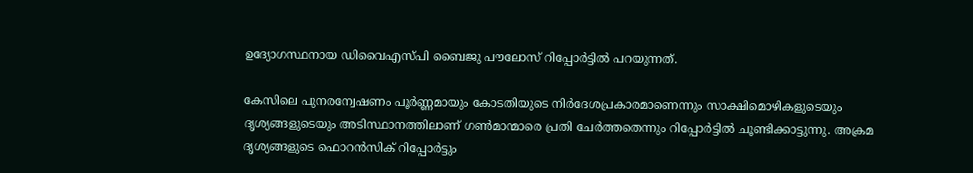ഉദ്യോഗസ്ഥനായ ഡിവൈഎസ്പി ബൈജു പൗലോസ് റിപ്പോര്‍ട്ടില്‍ പറയുന്നത്.

കേസിലെ പുനരന്വേഷണം പൂര്‍ണ്ണമായും കോടതിയുടെ നിര്‍ദേശപ്രകാരമാണെന്നും സാക്ഷിമൊഴികളുടെയും ദൃശ്യങ്ങളുടെയും അടിസ്ഥാനത്തിലാണ് ഗണ്‍മാന്മാരെ പ്രതി ചേര്‍ത്തതെന്നും റിപ്പോര്‍ട്ടില്‍ ചൂണ്ടിക്കാട്ടുന്നു. അക്രമ ദൃശ്യങ്ങളുടെ ഫൊറന്‍സിക് റിപ്പോര്‍ട്ടും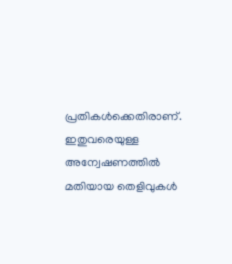പ്രതികള്‍ക്കെതിരാണ്. ഇതുവരെയുള്ള അന്വേഷണത്തില്‍ മതിയായ തെളിവുകള്‍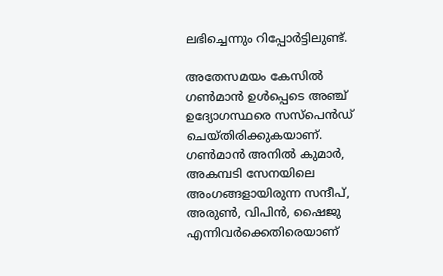ലഭിച്ചെന്നും റിപ്പോര്‍ട്ടിലുണ്ട്.

അതേസമയം കേസില്‍ ഗണ്‍മാന്‍ ഉള്‍പ്പെടെ അഞ്ച് ഉദ്യോഗസ്ഥരെ സസ്‌പെന്‍ഡ് ചെയ്തിരിക്കുകയാണ്. ഗണ്‍മാന്‍ അനില്‍ കുമാര്‍, അകമ്പടി സേനയിലെ അംഗങ്ങളായിരുന്ന സന്ദീപ്, അരുണ്‍, വിപിന്‍, ഷൈജു എന്നിവര്‍ക്കെതിരെയാണ്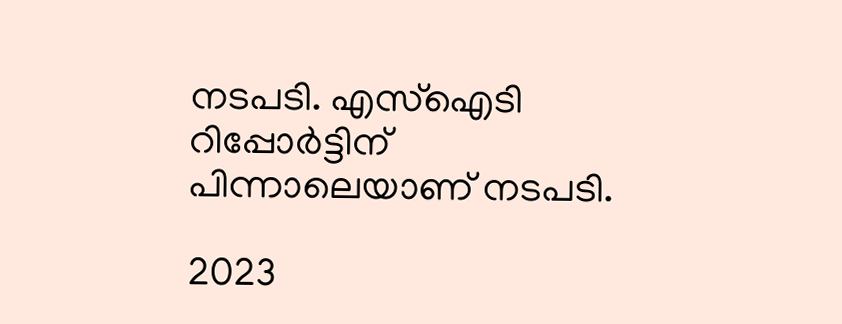നടപടി. എസ്‌ഐടി റിപ്പോര്‍ട്ടിന് പിന്നാലെയാണ് നടപടി.

2023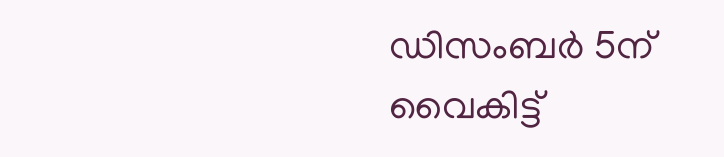ഡിസംബര്‍ 5ന് വൈകിട്ട്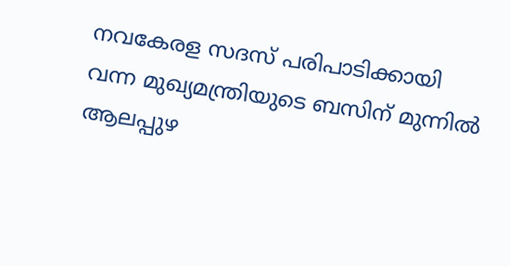നവകേരള സദസ് പരിപാടിക്കായി വന്ന മുഖ്യമന്ത്രിയുടെ ബസിന് മുന്നില്‍ ആലപ്പുഴ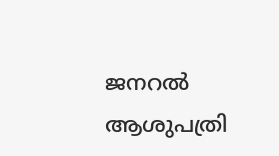ജനറല്‍ ആശുപത്രി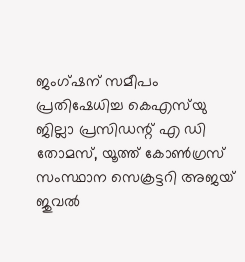ജംഗ്ഷന് സമീപം പ്രതിഷേധിച്ച കെഎസ്‌യു ജില്ലാ പ്രസിഡന്റ് എ ഡി തോമസ്, യൂത്ത് കോണ്‍ഗ്രസ് സംസ്ഥാന സെക്രട്ടറി അജയ് ജുവല്‍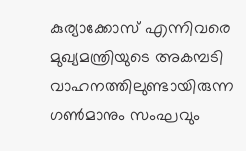കുര്യാക്കോസ് എന്നിവരെ മുഖ്യമന്ത്രിയുടെ അകമ്പടി വാഹനത്തിലുണ്ടായിരുന്ന ഗണ്‍മാനും സംഘവും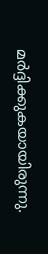മര്‍ദ്ദിക്കുകയായിരുന്നു.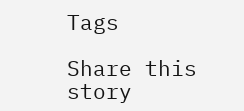Tags

Share this story